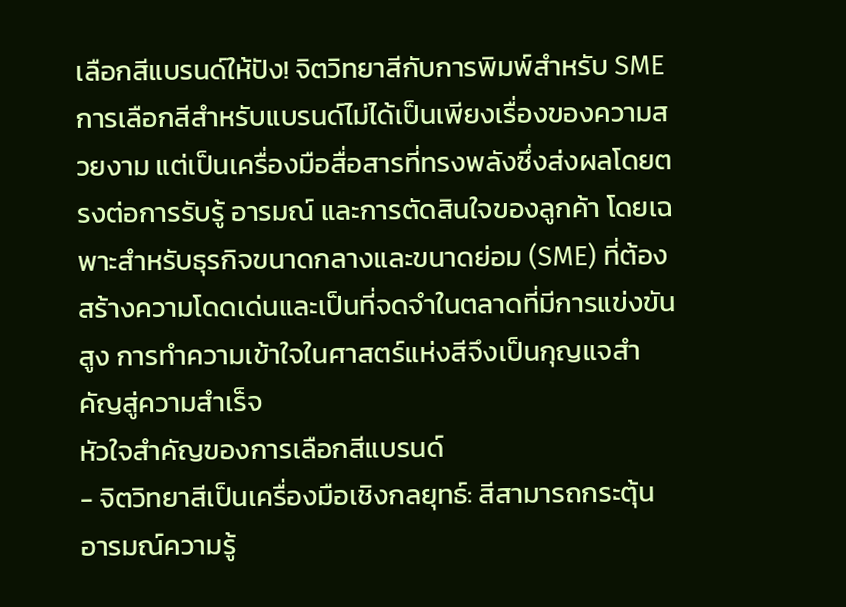เลือกสีแบรนด์ให้ปัง! จิตวิทยาสีกับการพิมพ์สำหรับ SME
การเลือกสีสำหรับแบรนด์ไม่ได้เป็นเพียงเรื่องของความสวยงาม แต่เป็นเครื่องมือสื่อสารที่ทรงพลังซึ่งส่งผลโดยตรงต่อการรับรู้ อารมณ์ และการตัดสินใจของลูกค้า โดยเฉพาะสำหรับธุรกิจขนาดกลางและขนาดย่อม (SME) ที่ต้องสร้างความโดดเด่นและเป็นที่จดจำในตลาดที่มีการแข่งขันสูง การทำความเข้าใจในศาสตร์แห่งสีจึงเป็นกุญแจสำคัญสู่ความสำเร็จ
หัวใจสำคัญของการเลือกสีแบรนด์
- จิตวิทยาสีเป็นเครื่องมือเชิงกลยุทธ์: สีสามารถกระตุ้นอารมณ์ความรู้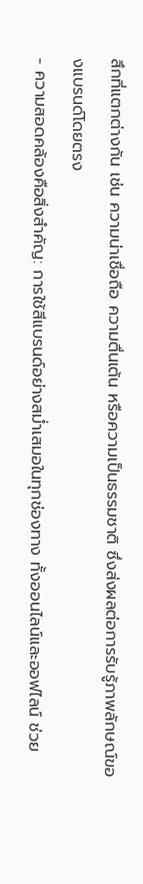สึกที่แตกต่างกัน เช่น ความน่าเชื่อถือ ความตื่นเต้น หรือความเป็นธรรมชาติ ซึ่งส่งผลต่อการรับรู้ภาพลักษณ์ของแบรนด์โดยตรง
- ความสอดคล้องคือสิ่งสำคัญ: การใช้สีแบรนด์อย่างสม่ำเสมอในทุกช่องทาง ทั้งออนไลน์และออฟไลน์ ช่วย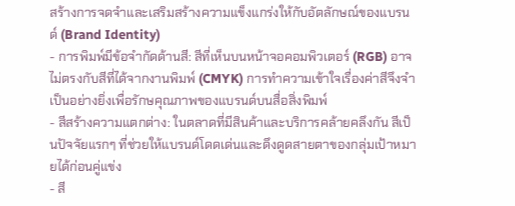สร้างการจดจำและเสริมสร้างความแข็งแกร่งให้กับอัตลักษณ์ของแบรนด์ (Brand Identity)
- การพิมพ์มีข้อจำกัดด้านสี: สีที่เห็นบนหน้าจอคอมพิวเตอร์ (RGB) อาจไม่ตรงกับสีที่ได้จากงานพิมพ์ (CMYK) การทำความเข้าใจเรื่องค่าสีจึงจำเป็นอย่างยิ่งเพื่อรักษคุณภาพของแบรนด์บนสื่อสิ่งพิมพ์
- สีสร้างความแตกต่าง: ในตลาดที่มีสินค้าและบริการคล้ายคลึงกัน สีเป็นปัจจัยแรกๆ ที่ช่วยให้แบรนด์โดดเด่นและดึงดูดสายตาของกลุ่มเป้าหมายได้ก่อนคู่แข่ง
- สี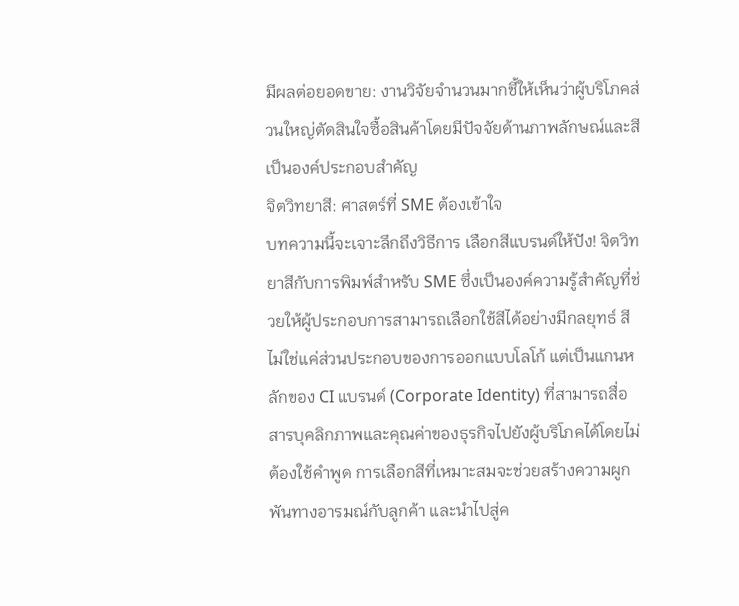มีผลต่อยอดขาย: งานวิจัยจำนวนมากชี้ให้เห็นว่าผู้บริโภคส่วนใหญ่ตัดสินใจซื้อสินค้าโดยมีปัจจัยด้านภาพลักษณ์และสีเป็นองค์ประกอบสำคัญ
จิตวิทยาสี: ศาสตร์ที่ SME ต้องเข้าใจ
บทความนี้จะเจาะลึกถึงวิธีการ เลือกสีแบรนด์ให้ปัง! จิตวิทยาสีกับการพิมพ์สำหรับ SME ซึ่งเป็นองค์ความรู้สำคัญที่ช่วยให้ผู้ประกอบการสามารถเลือกใช้สีได้อย่างมีกลยุทธ์ สีไม่ใช่แค่ส่วนประกอบของการออกแบบโลโก้ แต่เป็นแกนหลักของ CI แบรนด์ (Corporate Identity) ที่สามารถสื่อสารบุคลิกภาพและคุณค่าของธุรกิจไปยังผู้บริโภคได้โดยไม่ต้องใช้คำพูด การเลือกสีที่เหมาะสมจะช่วยสร้างความผูกพันทางอารมณ์กับลูกค้า และนำไปสู่ค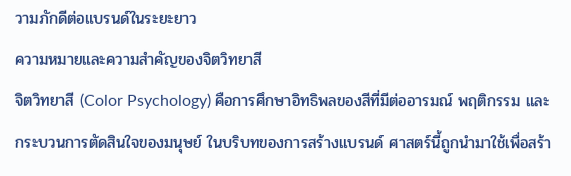วามภักดีต่อแบรนด์ในระยะยาว
ความหมายและความสำคัญของจิตวิทยาสี
จิตวิทยาสี (Color Psychology) คือการศึกษาอิทธิพลของสีที่มีต่ออารมณ์ พฤติกรรม และกระบวนการตัดสินใจของมนุษย์ ในบริบทของการสร้างแบรนด์ ศาสตร์นี้ถูกนำมาใช้เพื่อสร้า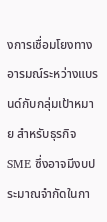งการเชื่อมโยงทางอารมณ์ระหว่างแบรนด์กับกลุ่มเป้าหมาย สำหรับธุรกิจ SME ซึ่งอาจมีงบประมาณจำกัดในกา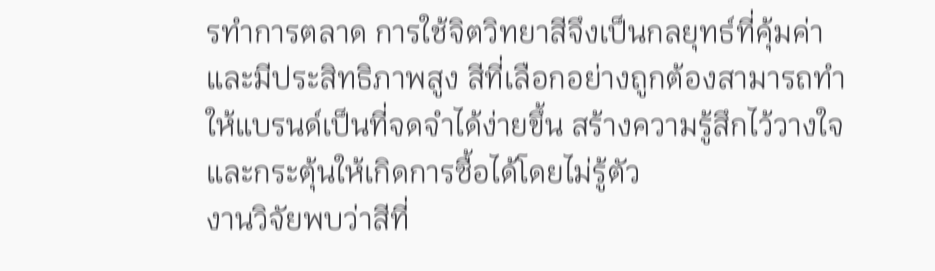รทำการตลาด การใช้จิตวิทยาสีจึงเป็นกลยุทธ์ที่คุ้มค่าและมีประสิทธิภาพสูง สีที่เลือกอย่างถูกต้องสามารถทำให้แบรนด์เป็นที่จดจำได้ง่ายขึ้น สร้างความรู้สึกไว้วางใจ และกระตุ้นให้เกิดการซื้อได้โดยไม่รู้ตัว
งานวิจัยพบว่าสีที่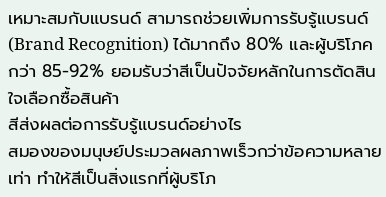เหมาะสมกับแบรนด์ สามารถช่วยเพิ่มการรับรู้แบรนด์ (Brand Recognition) ได้มากถึง 80% และผู้บริโภคกว่า 85-92% ยอมรับว่าสีเป็นปัจจัยหลักในการตัดสินใจเลือกซื้อสินค้า
สีส่งผลต่อการรับรู้แบรนด์อย่างไร
สมองของมนุษย์ประมวลผลภาพเร็วกว่าข้อความหลายเท่า ทำให้สีเป็นสิ่งแรกที่ผู้บริโภ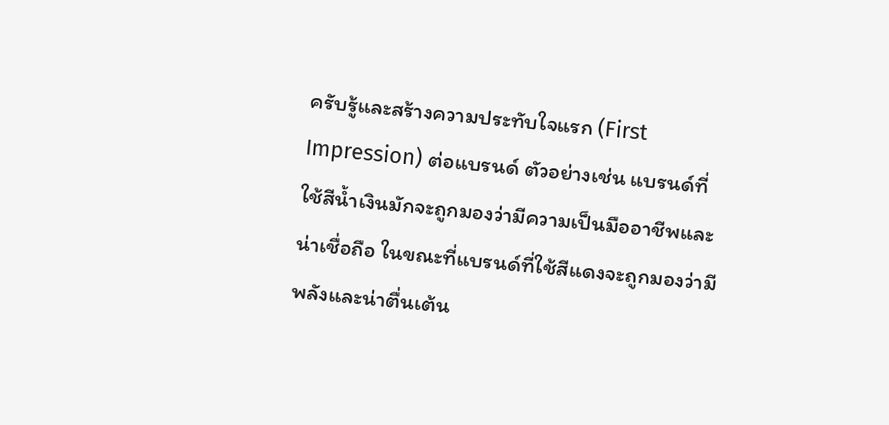ครับรู้และสร้างความประทับใจแรก (First Impression) ต่อแบรนด์ ตัวอย่างเช่น แบรนด์ที่ใช้สีน้ำเงินมักจะถูกมองว่ามีความเป็นมืออาชีพและน่าเชื่อถือ ในขณะที่แบรนด์ที่ใช้สีแดงจะถูกมองว่ามีพลังและน่าตื่นเต้น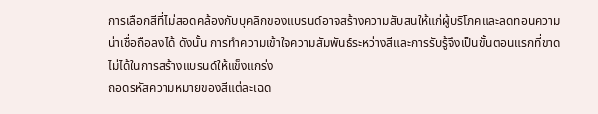การเลือกสีที่ไม่สอดคล้องกับบุคลิกของแบรนด์อาจสร้างความสับสนให้แก่ผู้บริโภคและลดทอนความน่าเชื่อถือลงได้ ดังนั้น การทำความเข้าใจความสัมพันธ์ระหว่างสีและการรับรู้จึงเป็นขั้นตอนแรกที่ขาดไม่ได้ในการสร้างแบรนด์ให้แข็งแกร่ง
ถอดรหัสความหมายของสีแต่ละเฉด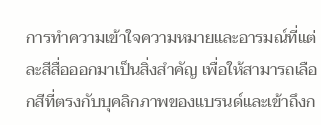การทำความเข้าใจความหมายและอารมณ์ที่แต่ละสีสื่อออกมาเป็นสิ่งสำคัญ เพื่อให้สามารถเลือกสีที่ตรงกับบุคลิกภาพของแบรนด์และเข้าถึงก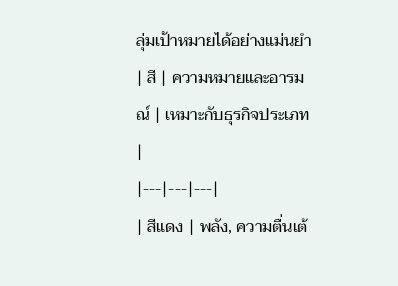ลุ่มเป้าหมายได้อย่างแม่นยำ
| สี | ความหมายและอารมณ์ | เหมาะกับธุรกิจประเภท |
|---|---|---|
| สีแดง | พลัง, ความตื่นเต้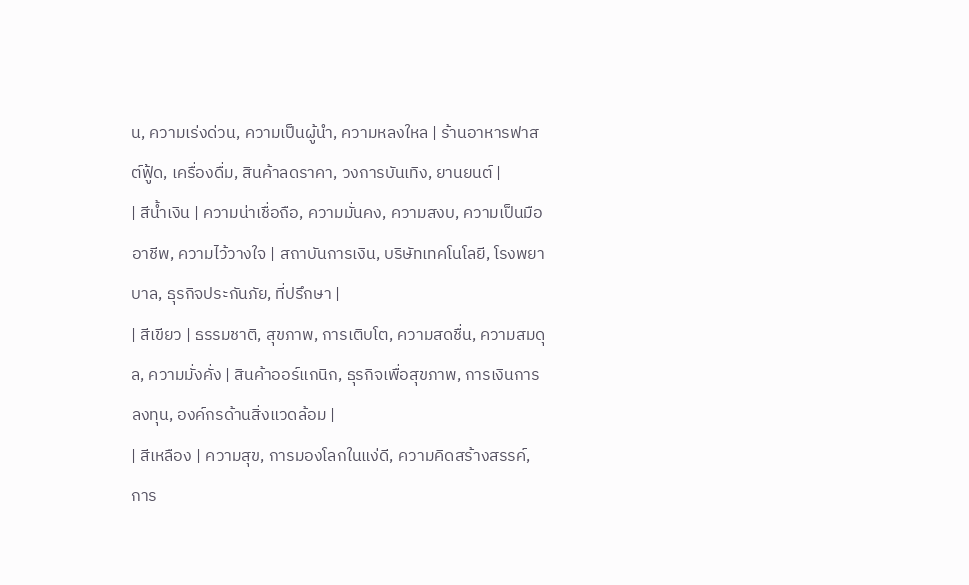น, ความเร่งด่วน, ความเป็นผู้นำ, ความหลงใหล | ร้านอาหารฟาสต์ฟู้ด, เครื่องดื่ม, สินค้าลดราคา, วงการบันเทิง, ยานยนต์ |
| สีน้ำเงิน | ความน่าเชื่อถือ, ความมั่นคง, ความสงบ, ความเป็นมืออาชีพ, ความไว้วางใจ | สถาบันการเงิน, บริษัทเทคโนโลยี, โรงพยาบาล, ธุรกิจประกันภัย, ที่ปรึกษา |
| สีเขียว | ธรรมชาติ, สุขภาพ, การเติบโต, ความสดชื่น, ความสมดุล, ความมั่งคั่ง | สินค้าออร์แกนิก, ธุรกิจเพื่อสุขภาพ, การเงินการลงทุน, องค์กรด้านสิ่งแวดล้อม |
| สีเหลือง | ความสุข, การมองโลกในแง่ดี, ความคิดสร้างสรรค์, การ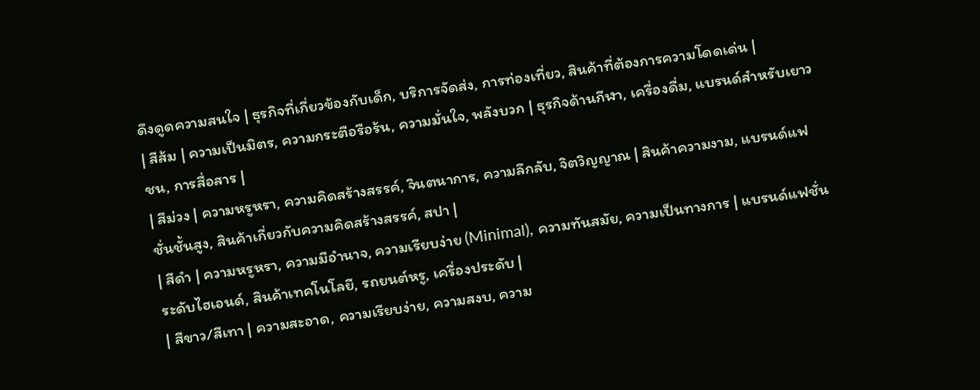ดึงดูดความสนใจ | ธุรกิจที่เกี่ยวข้องกับเด็ก, บริการจัดส่ง, การท่องเที่ยว, สินค้าที่ต้องการความโดดเด่น |
| สีส้ม | ความเป็นมิตร, ความกระตือรือร้น, ความมั่นใจ, พลังบวก | ธุรกิจด้านกีฬา, เครื่องดื่ม, แบรนด์สำหรับเยาวชน, การสื่อสาร |
| สีม่วง | ความหรูหรา, ความคิดสร้างสรรค์, จินตนาการ, ความลึกลับ, จิตวิญญาณ | สินค้าความงาม, แบรนด์แฟชั่นชั้นสูง, สินค้าเกี่ยวกับความคิดสร้างสรรค์, สปา |
| สีดำ | ความหรูหรา, ความมีอำนาจ, ความเรียบง่าย (Minimal), ความทันสมัย, ความเป็นทางการ | แบรนด์แฟชั่นระดับไฮเอนด์, สินค้าเทคโนโลยี, รถยนต์หรู, เครื่องประดับ |
| สีขาว/สีเทา | ความสะอาด, ความเรียบง่าย, ความสงบ, ความ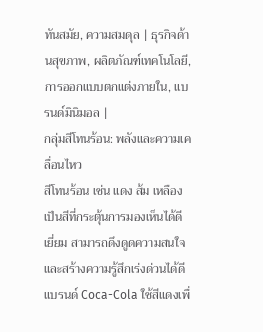ทันสมัย, ความสมดุล | ธุรกิจด้านสุขภาพ, ผลิตภัณฑ์เทคโนโลยี, การออกแบบตกแต่งภายใน, แบรนด์มินิมอล |
กลุ่มสีโทนร้อน: พลังและความเคลื่อนไหว
สีโทนร้อน เช่น แดง ส้ม เหลือง เป็นสีที่กระตุ้นการมองเห็นได้ดีเยี่ยม สามารถดึงดูดความสนใจและสร้างความรู้สึกเร่งด่วนได้ดี แบรนด์ Coca-Cola ใช้สีแดงเพื่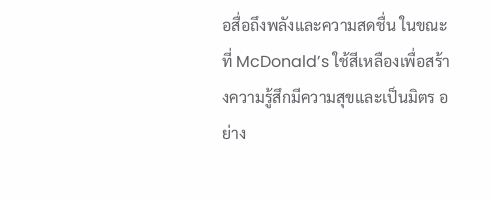อสื่อถึงพลังและความสดชื่น ในขณะที่ McDonald’s ใช้สีเหลืองเพื่อสร้างความรู้สึกมีความสุขและเป็นมิตร อย่าง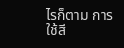ไรก็ตาม การใช้สี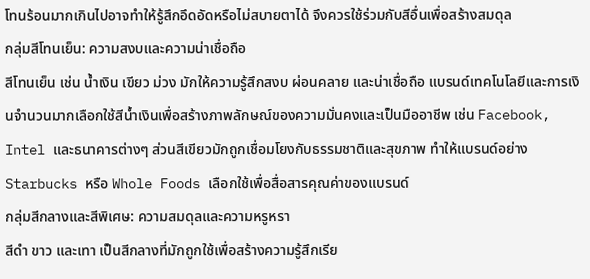โทนร้อนมากเกินไปอาจทำให้รู้สึกอึดอัดหรือไม่สบายตาได้ จึงควรใช้ร่วมกับสีอื่นเพื่อสร้างสมดุล
กลุ่มสีโทนเย็น: ความสงบและความน่าเชื่อถือ
สีโทนเย็น เช่น น้ำเงิน เขียว ม่วง มักให้ความรู้สึกสงบ ผ่อนคลาย และน่าเชื่อถือ แบรนด์เทคโนโลยีและการเงินจำนวนมากเลือกใช้สีน้ำเงินเพื่อสร้างภาพลักษณ์ของความมั่นคงและเป็นมืออาชีพ เช่น Facebook, Intel และธนาคารต่างๆ ส่วนสีเขียวมักถูกเชื่อมโยงกับธรรมชาติและสุขภาพ ทำให้แบรนด์อย่าง Starbucks หรือ Whole Foods เลือกใช้เพื่อสื่อสารคุณค่าของแบรนด์
กลุ่มสีกลางและสีพิเศษ: ความสมดุลและความหรูหรา
สีดำ ขาว และเทา เป็นสีกลางที่มักถูกใช้เพื่อสร้างความรู้สึกเรีย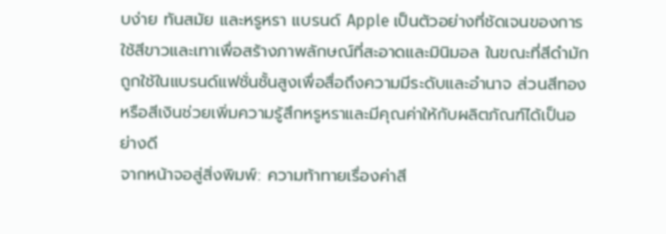บง่าย ทันสมัย และหรูหรา แบรนด์ Apple เป็นตัวอย่างที่ชัดเจนของการใช้สีขาวและเทาเพื่อสร้างภาพลักษณ์ที่สะอาดและมินิมอล ในขณะที่สีดำมักถูกใช้ในแบรนด์แฟชั่นชั้นสูงเพื่อสื่อถึงความมีระดับและอำนาจ ส่วนสีทองหรือสีเงินช่วยเพิ่มความรู้สึกหรูหราและมีคุณค่าให้กับผลิตภัณฑ์ได้เป็นอย่างดี
จากหน้าจอสู่สิ่งพิมพ์: ความท้าทายเรื่องค่าสี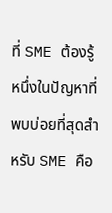ที่ SME ต้องรู้
หนึ่งในปัญหาที่พบบ่อยที่สุดสำหรับ SME คือ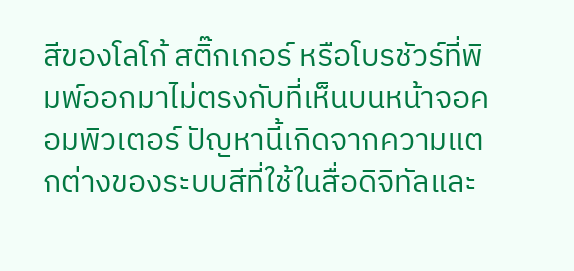สีของโลโก้ สติ๊กเกอร์ หรือโบรชัวร์ที่พิมพ์ออกมาไม่ตรงกับที่เห็นบนหน้าจอคอมพิวเตอร์ ปัญหานี้เกิดจากความแตกต่างของระบบสีที่ใช้ในสื่อดิจิทัลและ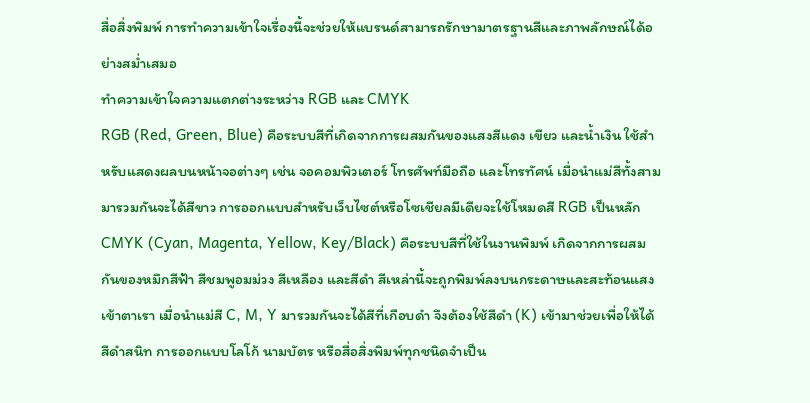สื่อสิ่งพิมพ์ การทำความเข้าใจเรื่องนี้จะช่วยให้แบรนด์สามารถรักษามาตรฐานสีและภาพลักษณ์ได้อย่างสม่ำเสมอ
ทำความเข้าใจความแตกต่างระหว่าง RGB และ CMYK
RGB (Red, Green, Blue) คือระบบสีที่เกิดจากการผสมกันของแสงสีแดง เขียว และน้ำเงิน ใช้สำหรับแสดงผลบนหน้าจอต่างๆ เช่น จอคอมพิวเตอร์ โทรศัพท์มือถือ และโทรทัศน์ เมื่อนำแม่สีทั้งสามมารวมกันจะได้สีขาว การออกแบบสำหรับเว็บไซต์หรือโซเชียลมีเดียจะใช้โหมดสี RGB เป็นหลัก
CMYK (Cyan, Magenta, Yellow, Key/Black) คือระบบสีที่ใช้ในงานพิมพ์ เกิดจากการผสมกันของหมึกสีฟ้า สีชมพูอมม่วง สีเหลือง และสีดำ สีเหล่านี้จะถูกพิมพ์ลงบนกระดาษและสะท้อนแสงเข้าตาเรา เมื่อนำแม่สี C, M, Y มารวมกันจะได้สีที่เกือบดำ จึงต้องใช้สีดำ (K) เข้ามาช่วยเพื่อให้ได้สีดำสนิท การออกแบบโลโก้ นามบัตร หรือสื่อสิ่งพิมพ์ทุกชนิดจำเป็น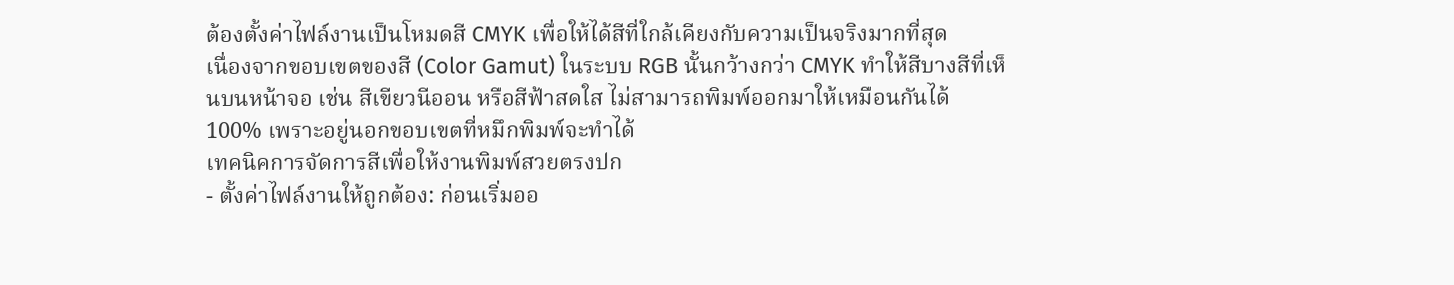ต้องตั้งค่าไฟล์งานเป็นโหมดสี CMYK เพื่อให้ได้สีที่ใกล้เคียงกับความเป็นจริงมากที่สุด
เนื่องจากขอบเขตของสี (Color Gamut) ในระบบ RGB นั้นกว้างกว่า CMYK ทำให้สีบางสีที่เห็นบนหน้าจอ เช่น สีเขียวนีออน หรือสีฟ้าสดใส ไม่สามารถพิมพ์ออกมาให้เหมือนกันได้ 100% เพราะอยู่นอกขอบเขตที่หมึกพิมพ์จะทำได้
เทคนิคการจัดการสีเพื่อให้งานพิมพ์สวยตรงปก
- ตั้งค่าไฟล์งานให้ถูกต้อง: ก่อนเริ่มออ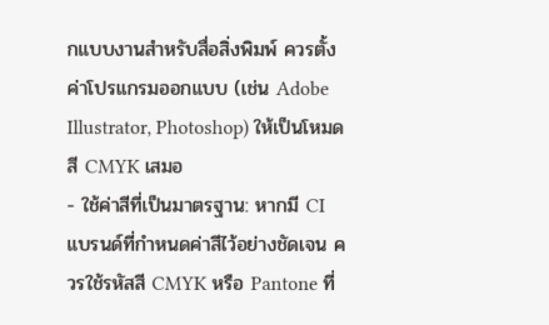กแบบงานสำหรับสื่อสิ่งพิมพ์ ควรตั้งค่าโปรแกรมออกแบบ (เช่น Adobe Illustrator, Photoshop) ให้เป็นโหมดสี CMYK เสมอ
- ใช้ค่าสีที่เป็นมาตรฐาน: หากมี CI แบรนด์ที่กำหนดค่าสีไว้อย่างชัดเจน ควรใช้รหัสสี CMYK หรือ Pantone ที่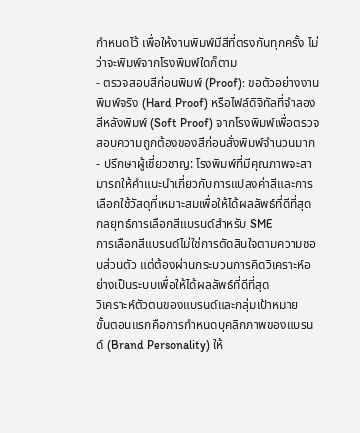กำหนดไว้ เพื่อให้งานพิมพ์มีสีที่ตรงกันทุกครั้ง ไม่ว่าจะพิมพ์จากโรงพิมพ์ใดก็ตาม
- ตรวจสอบสีก่อนพิมพ์ (Proof): ขอตัวอย่างงานพิมพ์จริง (Hard Proof) หรือไฟล์ดิจิทัลที่จำลองสีหลังพิมพ์ (Soft Proof) จากโรงพิมพ์เพื่อตรวจสอบความถูกต้องของสีก่อนสั่งพิมพ์จำนวนมาก
- ปรึกษาผู้เชี่ยวชาญ: โรงพิมพ์ที่มีคุณภาพจะสามารถให้คำแนะนำเกี่ยวกับการแปลงค่าสีและการเลือกใช้วัสดุที่เหมาะสมเพื่อให้ได้ผลลัพธ์ที่ดีที่สุด
กลยุทธ์การเลือกสีแบรนด์สำหรับ SME
การเลือกสีแบรนด์ไม่ใช่การตัดสินใจตามความชอบส่วนตัว แต่ต้องผ่านกระบวนการคิดวิเคราะห์อย่างเป็นระบบเพื่อให้ได้ผลลัพธ์ที่ดีที่สุด
วิเคราะห์ตัวตนของแบรนด์และกลุ่มเป้าหมาย
ขั้นตอนแรกคือการกำหนดบุคลิกภาพของแบรนด์ (Brand Personality) ให้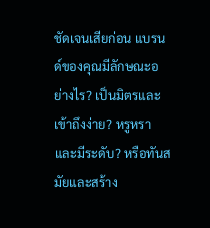ชัดเจนเสียก่อน แบรนด์ของคุณมีลักษณะอย่างไร? เป็นมิตรและเข้าถึงง่าย? หรูหราและมีระดับ? หรือทันสมัยและสร้าง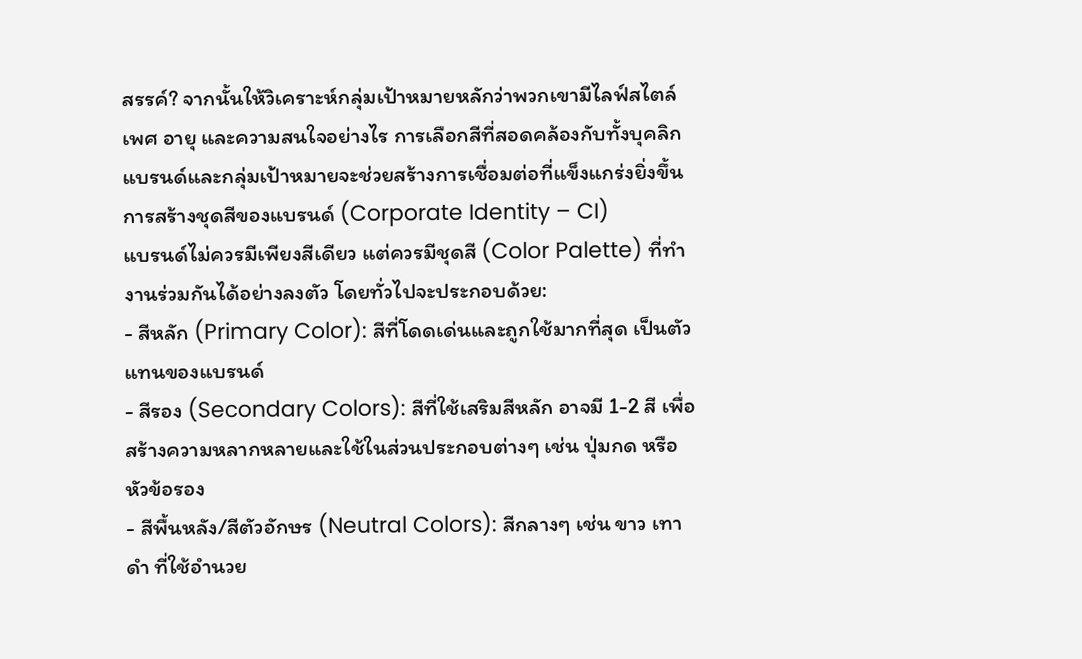สรรค์? จากนั้นให้วิเคราะห์กลุ่มเป้าหมายหลักว่าพวกเขามีไลฟ์สไตล์ เพศ อายุ และความสนใจอย่างไร การเลือกสีที่สอดคล้องกับทั้งบุคลิกแบรนด์และกลุ่มเป้าหมายจะช่วยสร้างการเชื่อมต่อที่แข็งแกร่งยิ่งขึ้น
การสร้างชุดสีของแบรนด์ (Corporate Identity – CI)
แบรนด์ไม่ควรมีเพียงสีเดียว แต่ควรมีชุดสี (Color Palette) ที่ทำงานร่วมกันได้อย่างลงตัว โดยทั่วไปจะประกอบด้วย:
- สีหลัก (Primary Color): สีที่โดดเด่นและถูกใช้มากที่สุด เป็นตัวแทนของแบรนด์
- สีรอง (Secondary Colors): สีที่ใช้เสริมสีหลัก อาจมี 1-2 สี เพื่อสร้างความหลากหลายและใช้ในส่วนประกอบต่างๆ เช่น ปุ่มกด หรือหัวข้อรอง
- สีพื้นหลัง/สีตัวอักษร (Neutral Colors): สีกลางๆ เช่น ขาว เทา ดำ ที่ใช้อำนวย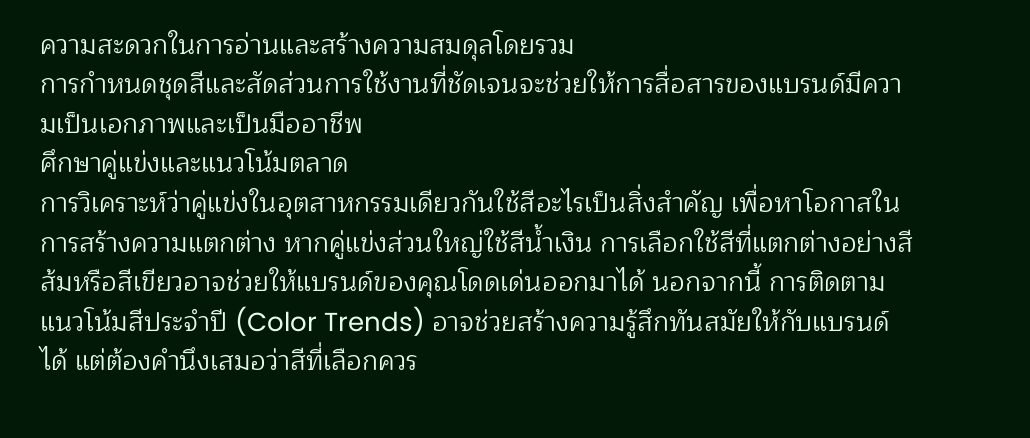ความสะดวกในการอ่านและสร้างความสมดุลโดยรวม
การกำหนดชุดสีและสัดส่วนการใช้งานที่ชัดเจนจะช่วยให้การสื่อสารของแบรนด์มีความเป็นเอกภาพและเป็นมืออาชีพ
ศึกษาคู่แข่งและแนวโน้มตลาด
การวิเคราะห์ว่าคู่แข่งในอุตสาหกรรมเดียวกันใช้สีอะไรเป็นสิ่งสำคัญ เพื่อหาโอกาสในการสร้างความแตกต่าง หากคู่แข่งส่วนใหญ่ใช้สีน้ำเงิน การเลือกใช้สีที่แตกต่างอย่างสีส้มหรือสีเขียวอาจช่วยให้แบรนด์ของคุณโดดเด่นออกมาได้ นอกจากนี้ การติดตามแนวโน้มสีประจำปี (Color Trends) อาจช่วยสร้างความรู้สึกทันสมัยให้กับแบรนด์ได้ แต่ต้องคำนึงเสมอว่าสีที่เลือกควร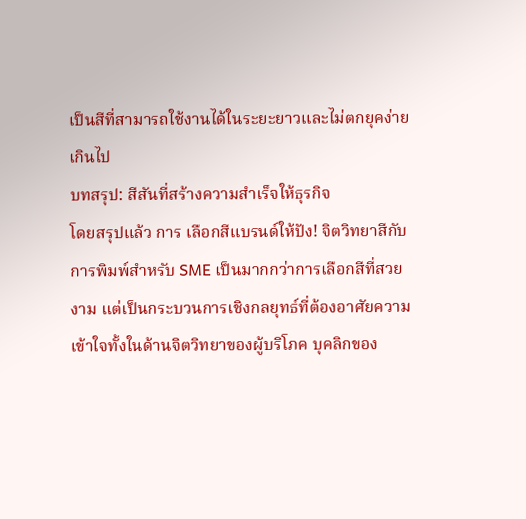เป็นสีที่สามารถใช้งานได้ในระยะยาวและไม่ตกยุคง่ายเกินไป
บทสรุป: สีสันที่สร้างความสำเร็จให้ธุรกิจ
โดยสรุปแล้ว การ เลือกสีแบรนด์ให้ปัง! จิตวิทยาสีกับการพิมพ์สำหรับ SME เป็นมากกว่าการเลือกสีที่สวยงาม แต่เป็นกระบวนการเชิงกลยุทธ์ที่ต้องอาศัยความเข้าใจทั้งในด้านจิตวิทยาของผู้บริโภค บุคลิกของ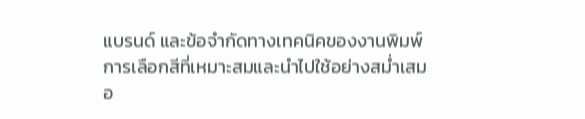แบรนด์ และข้อจำกัดทางเทคนิคของงานพิมพ์ การเลือกสีที่เหมาะสมและนำไปใช้อย่างสม่ำเสมอ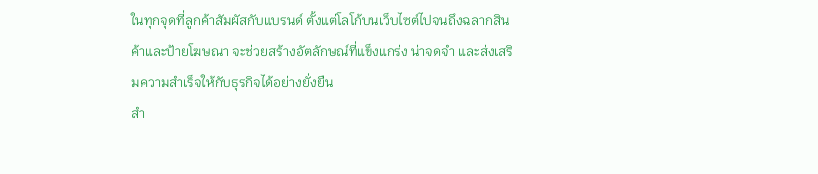ในทุกจุดที่ลูกค้าสัมผัสกับแบรนด์ ตั้งแต่โลโก้บนเว็บไซต์ไปจนถึงฉลากสินค้าและป้ายโฆษณา จะช่วยสร้างอัตลักษณ์ที่แข็งแกร่ง น่าจดจำ และส่งเสริมความสำเร็จให้กับธุรกิจได้อย่างยั่งยืน
สำ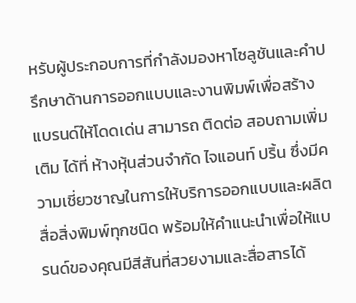หรับผู้ประกอบการที่กำลังมองหาโซลูชันและคำปรึกษาด้านการออกแบบและงานพิมพ์เพื่อสร้างแบรนด์ให้โดดเด่น สามารถ ติดต่อ สอบถามเพิ่มเติม ได้ที่ ห้างหุ้นส่วนจำกัด ไจแอนท์ ปริ้น ซึ่งมีความเชี่ยวชาญในการให้บริการออกแบบและผลิตสื่อสิ่งพิมพ์ทุกชนิด พร้อมให้คำแนะนำเพื่อให้แบรนด์ของคุณมีสีสันที่สวยงามและสื่อสารได้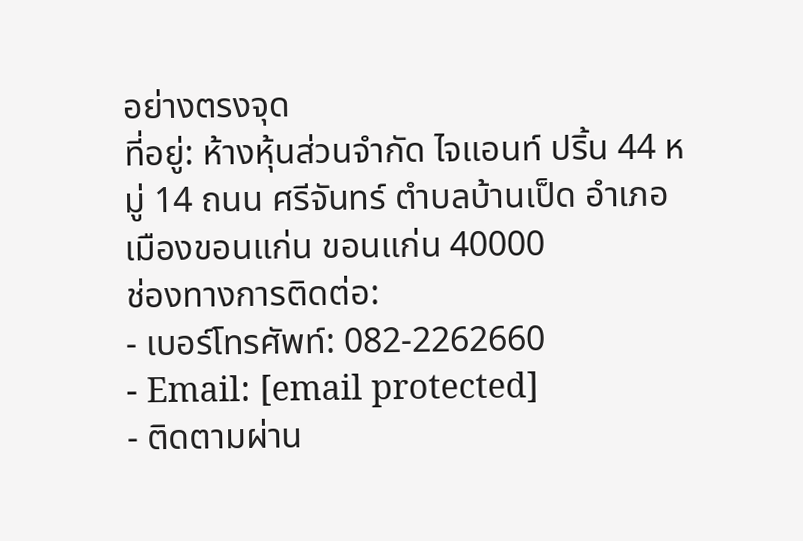อย่างตรงจุด
ที่อยู่: ห้างหุ้นส่วนจำกัด ไจแอนท์ ปริ้น 44 หมู่ 14 ถนน ศรีจันทร์ ตำบลบ้านเป็ด อำเภอเมืองขอนแก่น ขอนแก่น 40000
ช่องทางการติดต่อ:
- เบอร์โทรศัพท์: 082-2262660
- Email: [email protected]
- ติดตามผ่าน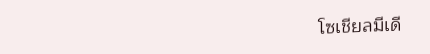โซเชียลมีเดี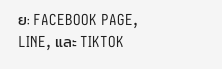ย: FACEBOOK PAGE, LINE, และ TIKTOK